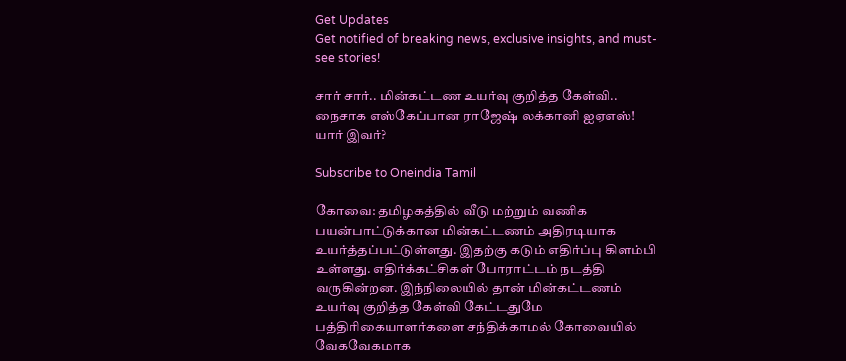Get Updates
Get notified of breaking news, exclusive insights, and must-see stories!

சார் சார்.. மின்கட்டண உயர்வு குறித்த கேள்வி.. நைசாக எஸ்கேப்பான ராஜேஷ் லக்கானி ஐஏஎஸ்! யார் இவர்?

Subscribe to Oneindia Tamil

கோவை: தமிழகத்தில் வீடு மற்றும் வணிக பயன்பாட்டுக்கான மின்கட்டணம் அதிரடியாக உயர்த்தப்பட்டுள்ளது. இதற்கு கடும் எதிர்ப்பு கிளம்பி உள்ளது. எதிர்க்கட்சிகள் போராட்டம் நடத்தி வருகின்றன. இந்நிலையில் தான் மின்கட்டணம் உயர்வு குறித்த கேள்வி கேட்டதுமே பத்திரிகையாளர்களை சந்திக்காமல் கோவையில் வேகவேகமாக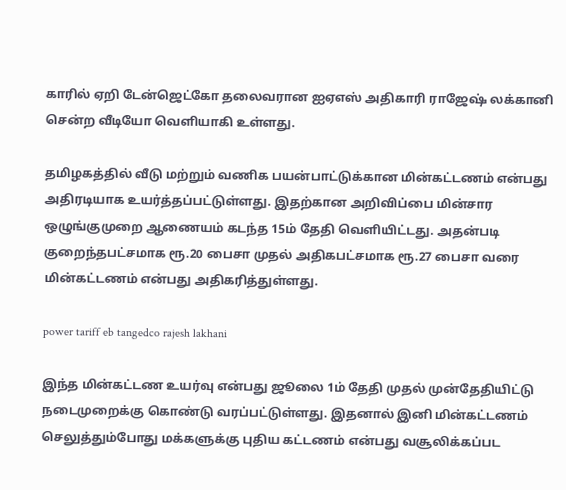காரில் ஏறி டேன்ஜெட்கோ தலைவரான ஐஏஎஸ் அதிகாரி ராஜேஷ் லக்கானி சென்ற வீடியோ வெளியாகி உள்ளது.

தமிழகத்தில் வீடு மற்றும் வணிக பயன்பாட்டுக்கான மின்கட்டணம் என்பது அதிரடியாக உயர்த்தப்பட்டுள்ளது. இதற்கான அறிவிப்பை மின்சார ஒழுங்குமுறை ஆணையம் கடந்த 15ம் தேதி வெளியிட்டது. அதன்படி குறைந்தபட்சமாக ரூ.20 பைசா முதல் அதிகபட்சமாக ரூ.27 பைசா வரை மின்கட்டணம் என்பது அதிகரித்துள்ளது.

power tariff eb tangedco rajesh lakhani

இந்த மின்கட்டண உயர்வு என்பது ஜூலை 1ம் தேதி முதல் முன்தேதியிட்டு நடைமுறைக்கு கொண்டு வரப்பட்டுள்ளது. இதனால் இனி மின்கட்டணம் செலுத்தும்போது மக்களுக்கு புதிய கட்டணம் என்பது வசூலிக்கப்பட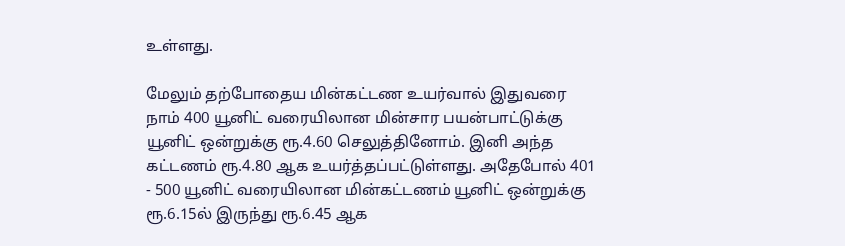உள்ளது.

மேலும் தற்போதைய மின்கட்டண உயர்வால் இதுவரை நாம் 400 யூனிட் வரையிலான மின்சார பயன்பாட்டுக்கு யூனிட் ஒன்றுக்கு ரூ.4.60 செலுத்தினோம். இனி அந்த கட்டணம் ரூ.4.80 ஆக உயர்த்தப்பட்டுள்ளது. அதேபோல் 401 - 500 யூனிட் வரையிலான மின்கட்டணம் யூனிட் ஒன்றுக்கு ரூ.6.15ல் இருந்து ரூ.6.45 ஆக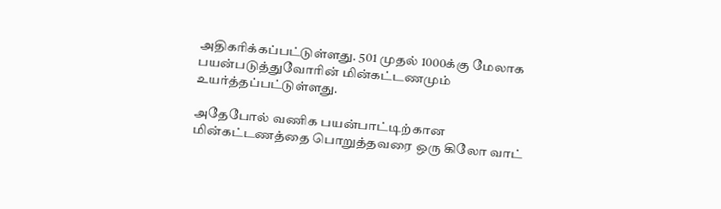அதிகரிக்கப்பட்டுள்ளது. 501 முதல் 1000க்கு மேலாக பயன்படுத்துவோரின் மின்கட்டணமும் உயர்த்தப்பட்டுள்ளது.

அதேபோல் வணிக பயன்பாட்டிற்கான மின்கட்டணத்தை பொறுத்தவரை ஒரு கிலோ வாட்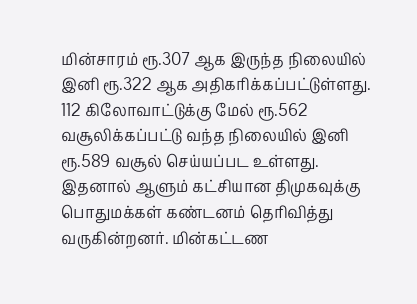மின்சாரம் ரூ.307 ஆக இருந்த நிலையில் இனி ரூ.322 ஆக அதிகரிக்கப்பட்டுள்ளது. 112 கிலோவாட்டுக்கு மேல் ரூ.562 வசூலிக்கப்பட்டு வந்த நிலையில் இனி ரூ.589 வசூல் செய்யப்பட உள்ளது. இதனால் ஆளும் கட்சியான திமுகவுக்கு பொதுமக்கள் கண்டனம் தெரிவித்து வருகின்றனர். மின்கட்டண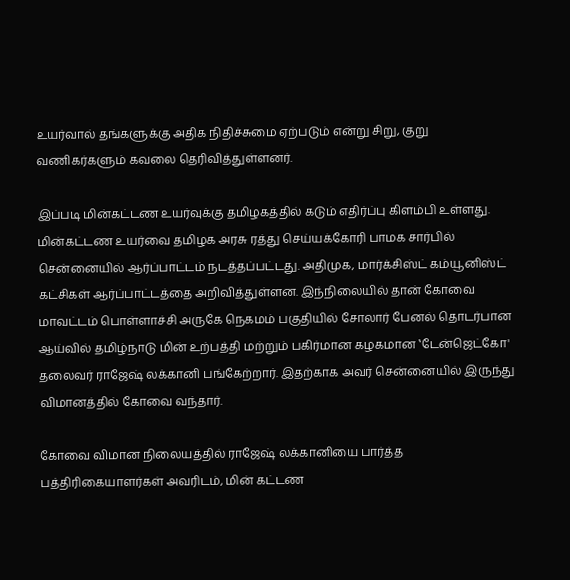உயர்வால் தங்களுக்கு அதிக நிதிச்சுமை ஏற்படும் என்று சிறு, குறு வணிகர்களும் கவலை தெரிவித்துள்ளனர்.

இப்படி மின்கட்டண உயர்வுக்கு தமிழகத்தில் கடும் எதிர்ப்பு கிளம்பி உள்ளது. மின்கட்டண உயர்வை தமிழக அரசு ரத்து செய்யக்கோரி பாமக சார்பில் சென்னையில் ஆர்ப்பாட்டம் நடத்தப்பட்டது. அதிமுக, மார்க்சிஸ்ட் கம்யூனிஸ்ட் கட்சிகள் ஆர்ப்பாட்டத்தை அறிவித்துள்ளன. இந்நிலையில் தான் கோவை மாவட்டம் பொள்ளாச்சி அருகே நெகமம் பகுதியில் சோலார் பேனல் தொடர்பான ஆய்வில் தமிழ்நாடு மின் உற்பத்தி மற்றும் பகிர்மான கழகமான ‛டேன்ஜெட்கோ' தலைவர் ராஜேஷ் லக்கானி பங்கேற்றார். இதற்காக அவர் சென்னையில் இருந்து விமானத்தில் கோவை வந்தார்.

கோவை விமான நிலையத்தில் ராஜேஷ் லக்கானியை பார்த்த பத்திரிகையாளர்கள் அவரிடம், மின் கட்டண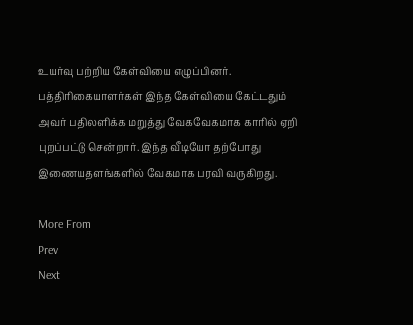உயர்வு பற்றிய கேள்வியை எழுப்பினர். பத்திரிகையாளர்கள் இந்த கேள்வியை கேட்டதும் அவர் பதிலளிக்க மறுத்து வேகவேகமாக காரில் ஏறி புறப்பட்டு சென்றார். இந்த வீடியோ தற்போது இணையதளங்களில் வேகமாக பரவி வருகிறது.

More From
Prev
Next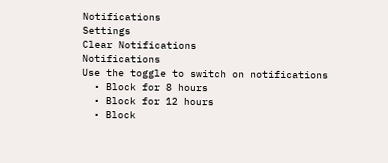Notifications
Settings
Clear Notifications
Notifications
Use the toggle to switch on notifications
  • Block for 8 hours
  • Block for 12 hours
  • Block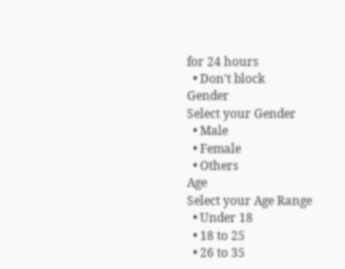for 24 hours
  • Don't block
Gender
Select your Gender
  • Male
  • Female
  • Others
Age
Select your Age Range
  • Under 18
  • 18 to 25
  • 26 to 35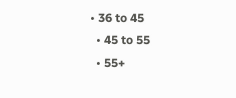• 36 to 45
  • 45 to 55
  • 55+